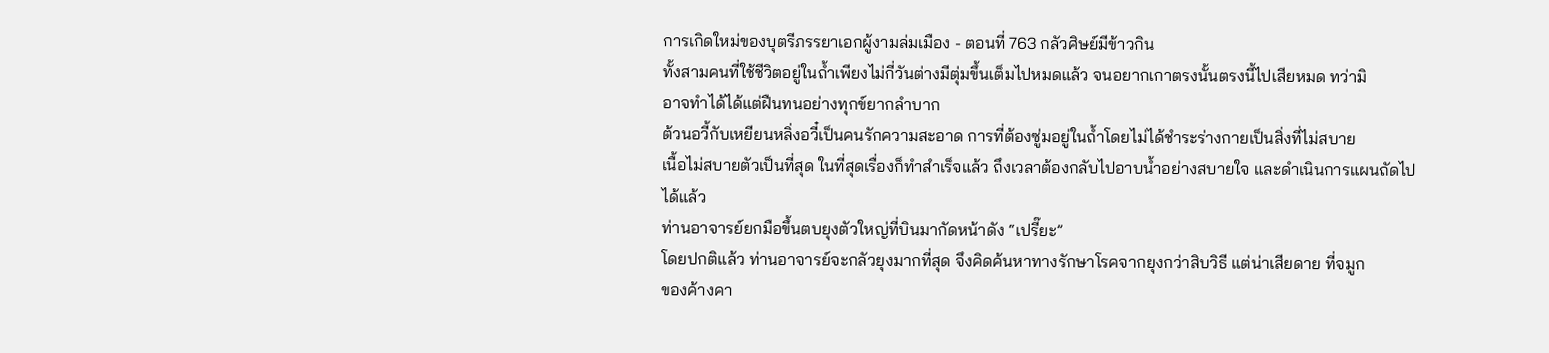การเกิดใหม่ของบุตรีภรรยาเอกผู้งามล่มเมือง - ตอนที่ 763 กลัวศิษย์มีข้าวกิน
ทั้งสามคนที่ใช้ชีวิตอยู่ในถํ้าเพียงไม่กี่วันต่างมีตุ่มขึ้นเต็มไปหมดแล้ว จนอยากเกาตรงนั้นตรงนี้ไปเสียหมด ทว่ามิ
อาจทำได้ได้แต่ฝืนทนอย่างทุกข์ยากลำบาก
ต้วนอวี้กับเหยียนหลิ่งอวี๋เป็นคนรักความสะอาด การที่ต้องซู่มอยู่ในถํ้าโดยไม่ได้ชำระร่างกายเป็นสิ่งที่ไม่สบาย
เนื้อไม่สบายตัวเป็นที่สุด ในที่สุดเรื่องก็ทำสำเร็จแล้ว ถึงเวลาต้องกลับไปอาบนํ้าอย่างสบายใจ และดำเนินการแผนถัดไป
ได้แล้ว
ท่านอาจารย์ยกมือขึ้นตบยุงตัวใหญ่ที่บินมากัดหน้าดัง “เปรี๊ยะ”
โดยปกติแล้ว ท่านอาจารย์จะกลัวยุงมากที่สุด จึงคิดค้นหาทางรักษาโรคจากยุงกว่าสิบวิธี แต่น่าเสียดาย ที่จมูก
ของค้างคา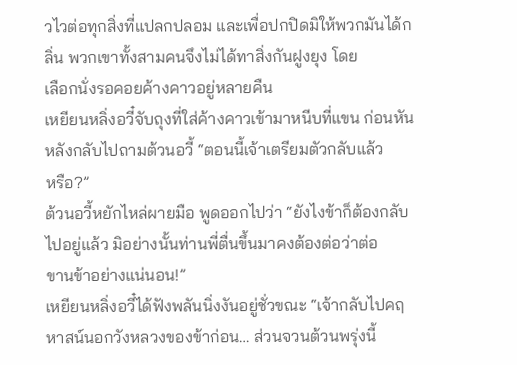วไวต่อทุกสิ่งที่แปลกปลอม และเพื่อปกปิดมิให้พวกมันได้กลิ่น พวกเขาทั้งสามคนจึงไม่ได้ทาสิ่งกันฝูงยุง โดย
เลือกนั่งรอคอยค้างคาวอยู่หลายคืน
เหยียนหลิ่งอวี๋จับถุงที่ใส่ค้างคาวเข้ามาหนีบที่แขน ก่อนหันหลังกลับไปถามต้วนอวี้ “ตอนนี้เจ้าเตรียมตัวกลับแล้ว
หรือ?”
ต้วนอวี้หยักไหล่ผายมือ พูดออกไปว่า “ยังไงข้าก็ต้องกลับไปอยู่แล้ว มิอย่างนั้นท่านพี่ตื่นขึ้นมาคงต้องต่อว่าต่อ
ขานข้าอย่างแน่นอน!”
เหยียนหลิ่งอวี๋ได้ฟังพลันนิ่งงันอยู่ชั่วขณะ “เจ้ากลับไปคฤหาสน์นอกวังหลวงของข้าก่อน… ส่วนจวนต้วนพรุ่งนี้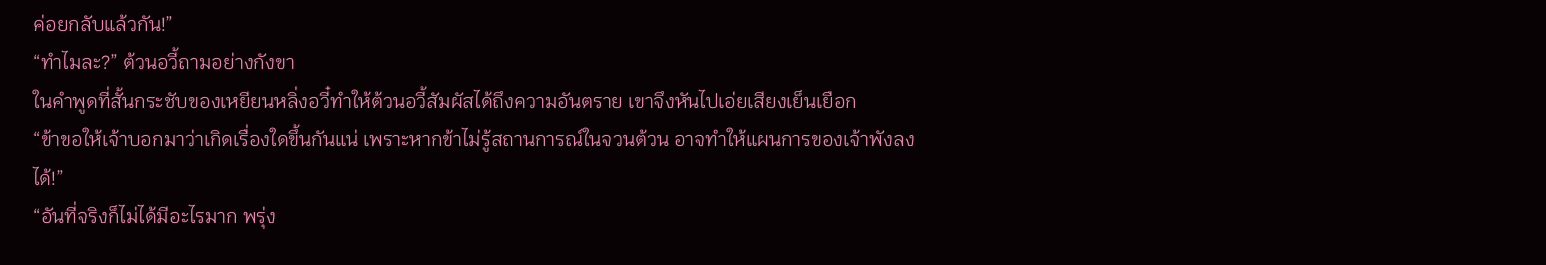ค่อยกลับแล้วกัน!”
“ทำไมละ?” ต้วนอวี้ถามอย่างกังขา
ในคำพูดที่สั้นกระชับของเหยียนหลิ่งอวี๋ทำให้ต้วนอวี้สัมผัสได้ถึงความอันตราย เขาจึงหันไปเอ่ยเสียงเย็นเยือก
“ข้าขอให้เจ้าบอกมาว่าเกิดเรื่องใดขึ้นกันแน่ เพราะหากข้าไม่รู้สถานการณ์ในจวนต้วน อาจทำให้แผนการของเจ้าพังลง
ได้!”
“อันที่จริงก็ไม่ได้มีอะไรมาก พรุ่ง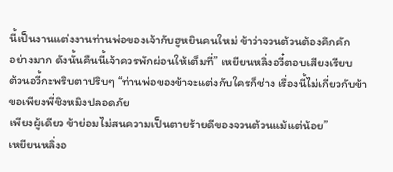นี้เป็นงานแต่งงานท่านพ่อของเจ้ากับฮูหยินคนใหม่ ข้าว่าจวนต้วนต้องคึกคัก
อย่างมาก ดังนั้นคืนนี้เจ้าควรพักผ่อนให้เต็มที่” เหยียนหลิ่งอวี๋ตอบเสียงเรียบ
ต้วนอวี้กะพริบตาปริบๆ “ท่านพ่อของข้าจะแต่งกับใครก็ช่าง เรื่องนี้ไม่เกี่ยวกับข้า ขอเพียงพี่ชิงหมิงปลอดภัย
เพียงผู้เดียว ข้าย่อมไม่สนความเป็นตายร้ายดีของจวนต้วนแม้แต่น้อย”
เหยียนหลิ่งอ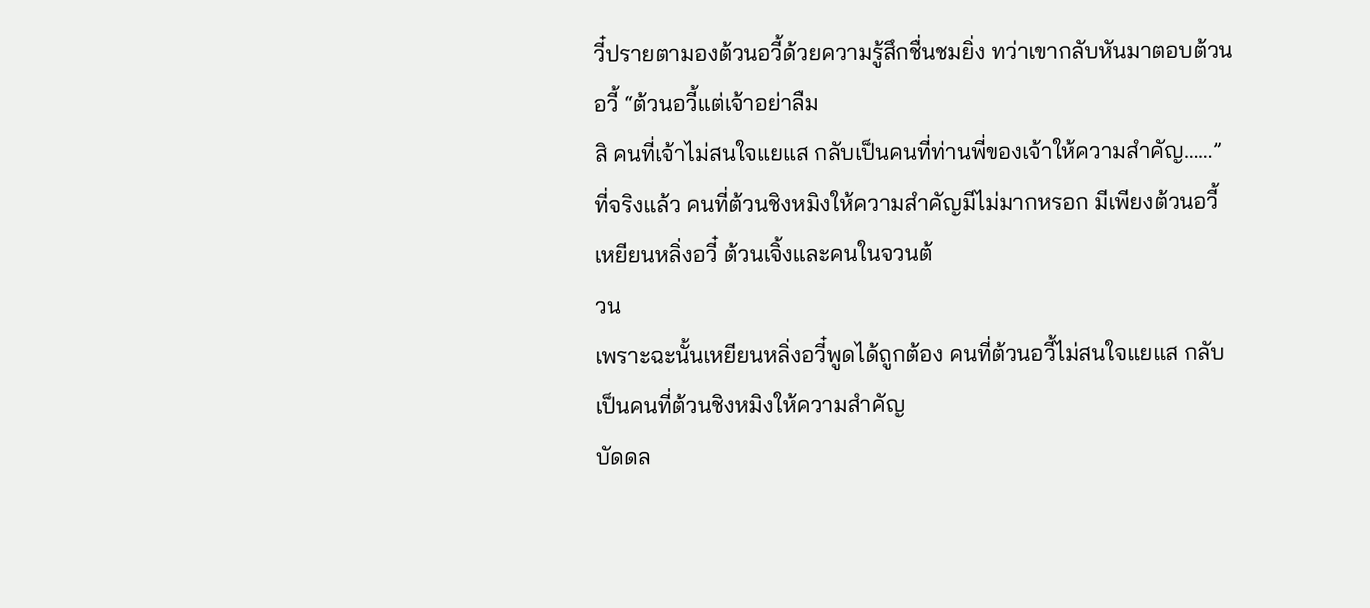วี๋ปรายตามองต้วนอวี้ด้วยความรู้สึกชื่นชมยิ่ง ทว่าเขากลับหันมาตอบต้วนอวี้ “ต้วนอวี้แต่เจ้าอย่าลืม
สิ คนที่เจ้าไม่สนใจแยแส กลับเป็นคนที่ท่านพี่ของเจ้าให้ความสำคัญ……”
ที่จริงแล้ว คนที่ต้วนชิงหมิงให้ความสำคัญมีไม่มากหรอก มีเพียงต้วนอวี้ เหยียนหลิ่งอวี๋ ต้วนเจิ้งและคนในจวนต้
วน
เพราะฉะนั้นเหยียนหลิ่งอวี๋พูดได้ถูกต้อง คนที่ต้วนอวี้ไม่สนใจแยแส กลับเป็นคนที่ต้วนชิงหมิงให้ความสำคัญ
บัดดล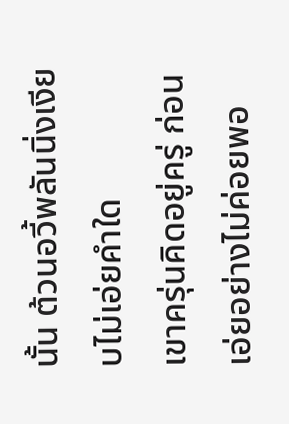นั้น ต้วนอวี้พลันนิ่งเงียบไม่เอ่ยคำใด
เขาครุ่นคิดอยู่ครู่ ก่อนเอ่ยอย่างไม่ค่อยพอ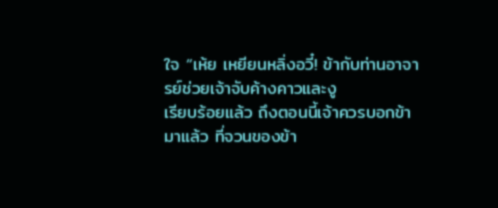ใจ “เห้ย เหยียนหลิ่งอวี๋! ข้ากับท่านอาจารย์ช่วยเจ้าจับค้างคาวและงู
เรียบร้อยแล้ว ถึงตอนนี้เจ้าควรบอกข้ามาแล้ว ที่จวนของข้า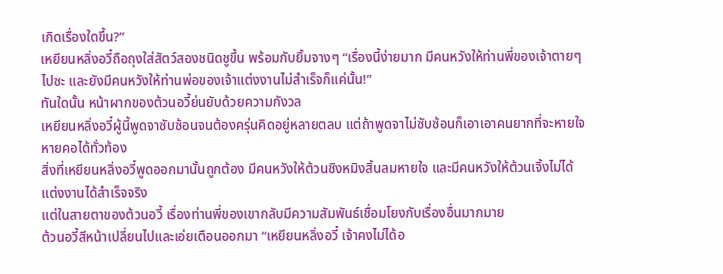เกิดเรื่องใดขึ้น?”
เหยียนหลิ่งอวี๋ถือถุงใส่สัตว์สองชนิดชูขึ้น พร้อมกับยิ้มจางๆ “เรื่องนี้ง่ายมาก มีคนหวังให้ท่านพี่ของเจ้าตายๆ
ไปซะ และยังมีคนหวังให้ท่านพ่อของเจ้าแต่งงานไม่สำเร็จก็แค่นั้น!”
ทันใดนั้น หน้าผากของต้วนอวี้ย่นยับด้วยความกังวล
เหยียนหลิ่งอวี๋ผู้นี้พูดจาซับซ้อนจนต้องครุ่นคิดอยู่หลายตลบ แต่ถ้าพูดจาไม่ซับซ้อนก็เอาเอาคนยากที่จะหายใจ
หายคอได้ทั่วท้อง
สิ่งที่เหยียนหลิ่งอวี๋พูดออกมานั้นถูกต้อง มีคนหวังให้ต้วนชิงหมิงสิ้นลมหายใจ และมีคนหวังให้ต้วนเจิ้งไม่ได้
แต่งงานได้สำเร็จจริง
แต่ในสายตาของต้วนอวี้ เรื่องท่านพี่ของเขากลับมีความสัมพันธ์เชื่อมโยงกับเรื่องอื่นมากมาย
ต้วนอวี้สีหน้าเปลี่ยนไปและเอ่ยเตือนออกมา “เหยียนหลิ่งอวี๋ เจ้าคงไม่ได้อ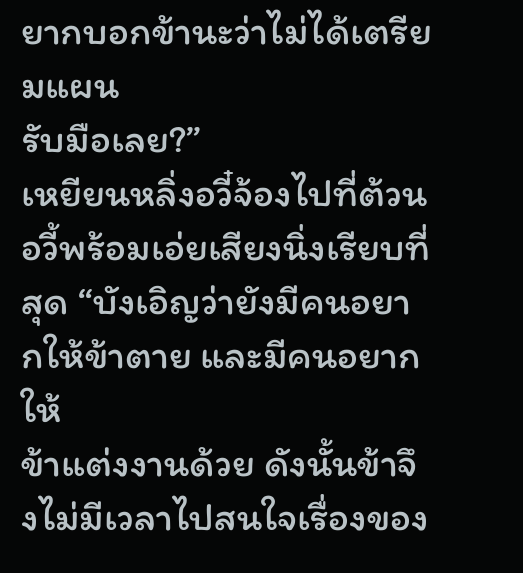ยากบอกข้านะว่าไม่ได้เตรียมแผน
รับมือเลย?”
เหยียนหลิ่งอวี๋จ้องไปที่ต้วนอวี้พร้อมเอ่ยเสียงนิ่งเรียบที่สุด “บังเอิญว่ายังมีคนอยากให้ข้าตาย และมีคนอยากให้
ข้าแต่งงานด้วย ดังนั้นข้าจึงไม่มีเวลาไปสนใจเรื่องของ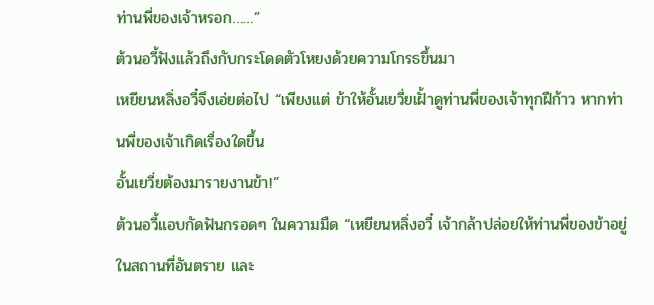ท่านพี่ของเจ้าหรอก……”
ต้วนอวี้ฟังแล้วถึงกับกระโดดตัวโหยงด้วยความโกรธขึ้นมา
เหยียนหลิ่งอวี๋จึงเอ่ยต่อไป “เพียงแต่ ข้าให้อั้นเยวี่ยเฝั้าดูท่านพี่ของเจ้าทุกฝีก้าว หากท่านพี่ของเจ้าเกิดเรื่องใดขึ้น
อั้นเยวี่ยต้องมารายงานข้า!”
ต้วนอวี้แอบกัดฟันกรอดๆ ในความมืด “เหยียนหลิ่งอวี๋ เจ้ากล้าปล่อยให้ท่านพี่ของข้าอยู่ในสถานที่อันตราย และ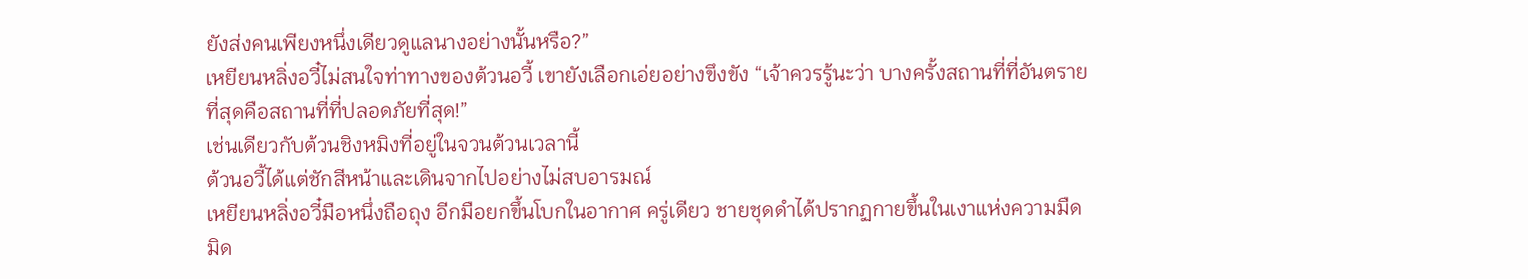ยังส่งคนเพียงหนึ่งเดียวดูแลนางอย่างนั้นหรือ?”
เหยียนหลิ่งอวี๋ไม่สนใจท่าทางของต้วนอวี้ เขายังเลือกเอ่ยอย่างขึงขัง “เจ้าควรรู้นะว่า บางครั้งสถานที่ที่อันตราย
ที่สุดคือสถานที่ที่ปลอดภัยที่สุด!”
เช่นเดียวกับต้วนชิงหมิงที่อยู่ในจวนต้วนเวลานี้
ต้วนอวี้ได้แต่ชักสีหน้าและเดินจากไปอย่างไม่สบอารมณ์
เหยียนหลิ่งอวี๋มือหนึ่งถือถุง อีกมือยกขึ้นโบกในอากาศ ครู่เดียว ชายชุดดำได้ปรากฏกายขึ้นในเงาแห่งความมืด
มิด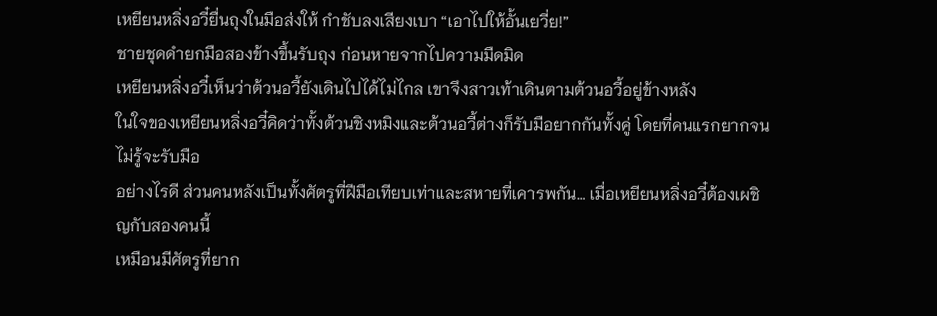เหยียนหลิ่งอวี๋ยื่นถุงในมือส่งให้ กำชับลงเสียงเบา “เอาไปให้อั้นเยวี่ย!”
ชายชุดดำยกมือสองข้างขึ้นรับถุง ก่อนหายจากไปความมืดมิด
เหยียนหลิ่งอวี๋เห็นว่าต้วนอวี้ยังเดินไปได้ไม่ไกล เขาจึงสาวเท้าเดินตามต้วนอวี้อยู่ข้างหลัง
ในใจของเหยียนหลิ่งอวี๋คิดว่าทั้งต้วนชิงหมิงและต้วนอวี้ต่างก็รับมือยากกันทั้งคู่ โดยที่คนแรกยากจนไม่รู้จะรับมือ
อย่างไรดี ส่วนคนหลังเป็นทั้งศัตรูที่ฝีมือเทียบเท่าและสหายที่เคารพกัน… เมื่อเหยียนหลิ่งอวี๋ต้องเผชิญกับสองคนนี้
เหมือนมีศัตรูที่ยาก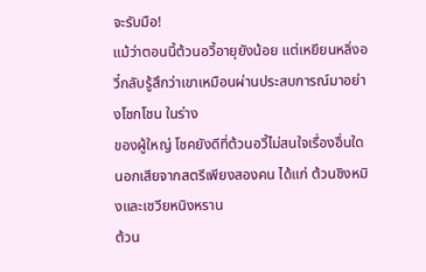จะรับมือ!
แม้ว่าตอนนี้ต้วนอวี้อายุยังน้อย แต่เหยียนหลิ่งอวี๋กลับรู้สึกว่าเขาเหมือนผ่านประสบการณ์มาอย่างโชกโชน ในร่าง
ของผู้ใหญ่ โชคยังดีที่ต้วนอวี้ไม่สนใจเรื่องอื่นใด นอกเสียจากสตรีเพียงสองคน ได้แก่ ต้วนชิงหมิงและเชวียหนิงหราน
ต้วน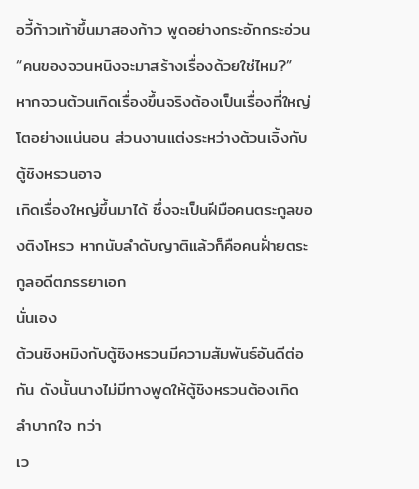อวี้ก้าวเท้าขึ้นมาสองก้าว พูดอย่างกระอักกระอ่วน “คนของจวนหนิงจะมาสร้างเรื่องด้วยใช่ไหม?”
หากจวนต้วนเกิดเรื่องขึ้นจริงต้องเป็นเรื่องที่ใหญ่โตอย่างแน่นอน ส่วนงานแต่งระหว่างต้วนเจิ้งกับตู้ชิงหรวนอาจ
เกิดเรื่องใหญ่ขึ้นมาได้ ซึ่งจะเป็นฝีมือคนตระกูลของติงโหรว หากนับลำดับญาติแล้วก็คือคนฝั่ายตระกูลอดีตภรรยาเอก
นั่นเอง
ต้วนชิงหมิงกับตู้ชิงหรวนมีความสัมพันธ์อันดีต่อกัน ดังนั้นนางไม่มีทางพูดให้ตู้ชิงหรวนต้องเกิดลำบากใจ ทว่า
เว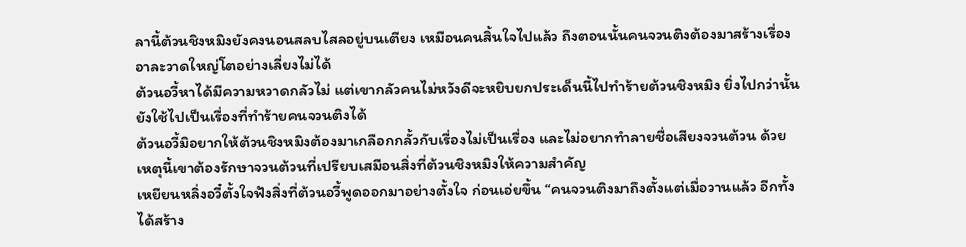ลานี้ต้วนชิงหมิงยังคงนอนสลบไสลอยู่บนเตียง เหมือนคนสิ้นใจไปแล้ว ถึงตอนนั้นคนจวนติงต้องมาสร้างเรื่อง
อาละวาดใหญ่โตอย่างเลี่ยงไม่ได้
ต้วนอวี้หาได้มีความหวาดกลัวไม่ แต่เขากลัวคนไม่หวังดีจะหยิบยกประเด็นนี้ไปทำร้ายต้วนชิงหมิง ยิ่งไปกว่านั้น
ยังใช้ไปเป็นเรื่องที่ทำร้ายคนจวนติงได้
ต้วนอวี้มิอยากให้ต้วนชิงหมิงต้องมาเกลือกกลั้วกับเรื่องไม่เป็นเรื่อง และไม่อยากทำลายชื่อเสียงจวนต้วน ด้วย
เหตุนี้เขาต้องรักษาจวนต้วนที่เปรียบเสมือนสิ่งที่ต้วนชิงหมิงให้ความสำคัญ
เหยียนหลิ่งอวี๋ตั้งใจฟังสิ่งที่ต้วนอวี้พูดออกมาอย่างตั้งใจ ก่อนเอ่ยขึ้น “คนจวนติงมาถึงตั้งแต่เมื่อวานแล้ว อีกทั้ง
ได้สร้าง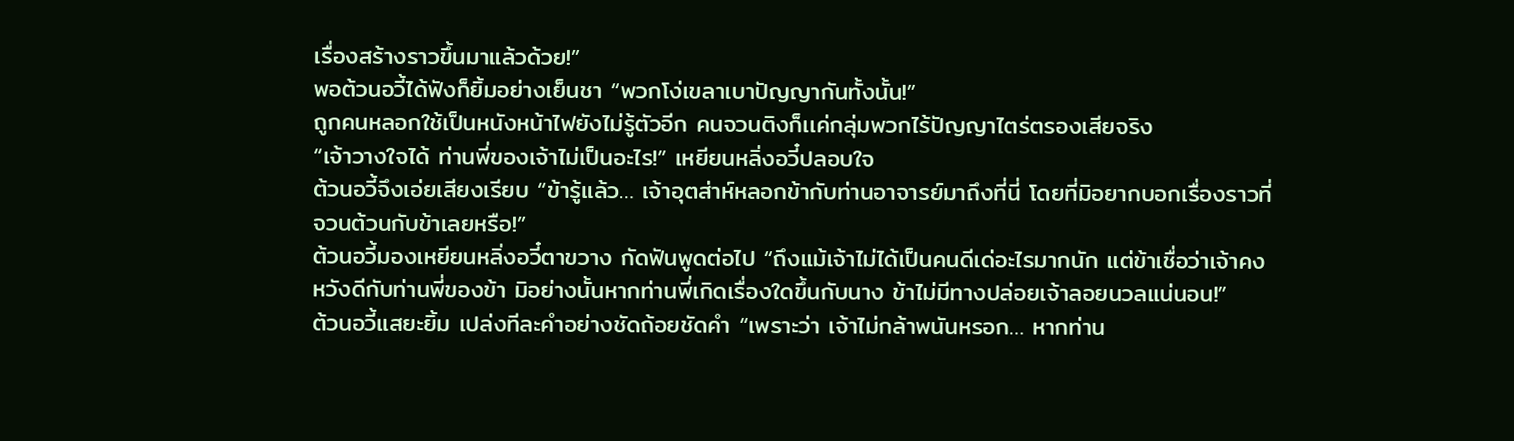เรื่องสร้างราวขึ้นมาแล้วด้วย!”
พอต้วนอวี้ได้ฟังก็ยิ้มอย่างเย็นชา “พวกโง่เขลาเบาปัญญากันทั้งนั้น!”
ถูกคนหลอกใช้เป็นหนังหน้าไฟยังไม่รู้ตัวอีก คนจวนติงก็เเค่กลุ่มพวกไร้ปัญญาไตร่ตรองเสียจริง
“เจ้าวางใจได้ ท่านพี่ของเจ้าไม่เป็นอะไร!” เหยียนหลิ่งอวี๋ปลอบใจ
ต้วนอวี้จึงเอ่ยเสียงเรียบ “ข้ารู้แล้ว… เจ้าอุตส่าห์หลอกข้ากับท่านอาจารย์มาถึงที่นี่ โดยที่มิอยากบอกเรื่องราวที่
จวนต้วนกับข้าเลยหรือ!”
ต้วนอวี้มองเหยียนหลิ่งอวี๋ตาขวาง กัดฟันพูดต่อไป “ถึงแม้เจ้าไม่ได้เป็นคนดีเด่อะไรมากนัก แต่ข้าเชื่อว่าเจ้าคง
หวังดีกับท่านพี่ของข้า มิอย่างนั้นหากท่านพี่เกิดเรื่องใดขึ้นกับนาง ข้าไม่มีทางปล่อยเจ้าลอยนวลแน่นอน!”
ต้วนอวี้แสยะยิ้ม เปล่งทีละคำอย่างชัดถ้อยชัดคำ “เพราะว่า เจ้าไม่กล้าพนันหรอก… หากท่าน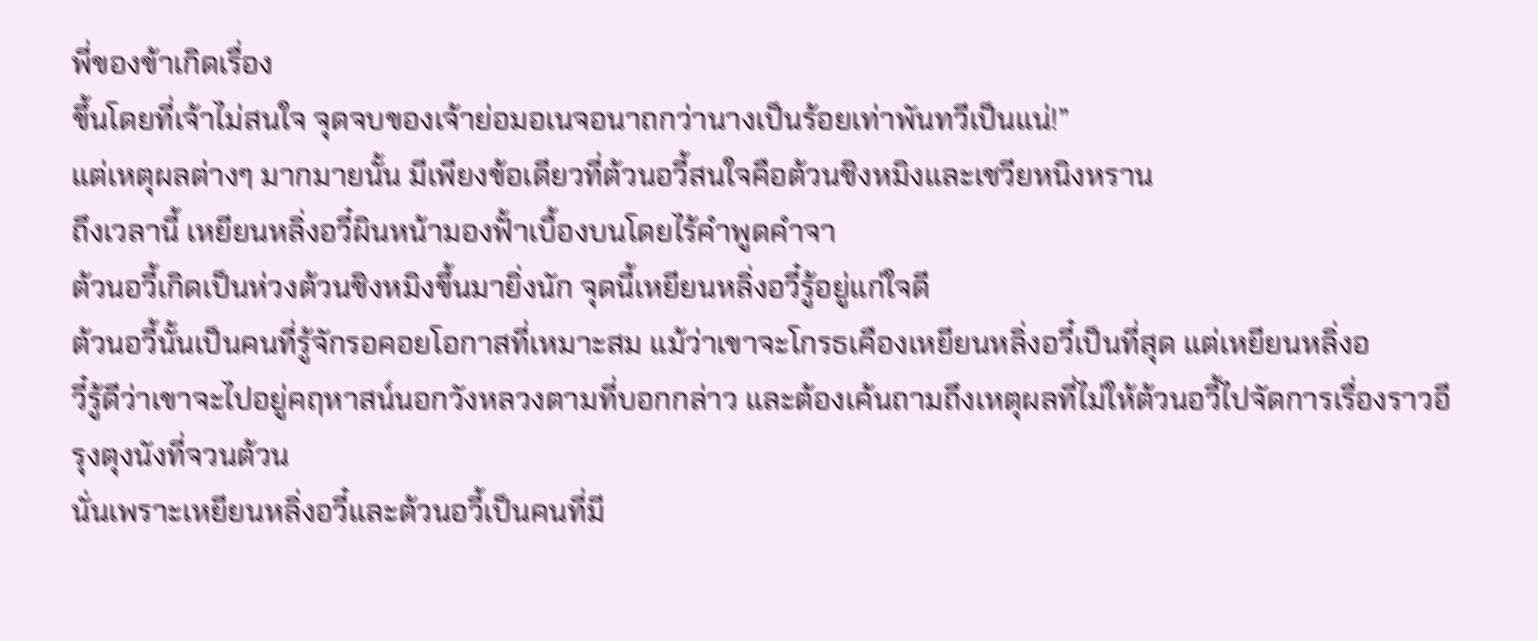พี่ของข้าเกิดเรื่อง
ขึ้นโดยที่เจ้าไม่สนใจ จุดจบของเจ้าย่อมอเนจอนาถกว่านางเป็นร้อยเท่าพันทวีเป็นแน่!”
แต่เหตุผลต่างๆ มากมายนั้น มีเพียงข้อเดียวที่ต้วนอวี้สนใจคือต้วนชิงหมิงและเชวียหนิงหราน
ถึงเวลานี้ เหยียนหลิ่งอวี๋ผินหน้ามองฟั้าเบื้องบนโดยไร้คำพูดคำจา
ต้วนอวี้เกิดเป็นห่วงต้วนชิงหมิงขึ้นมายิ่งนัก จุดนี้เหยียนหลิ่งอวี๋รู้อยู่แก่ใจดี
ต้วนอวี้นั้นเป็นคนที่รู้จักรอคอยโอกาสที่เหมาะสม แม้ว่าเขาจะโกรธเคืองเหยียนหลิ่งอวี๋เป็นที่สุด แต่เหยียนหลิ่งอ
วี๋รู้ดีว่าเขาจะไปอยู่คฤหาสน์นอกวังหลวงตามที่บอกกล่าว และต้องเค้นถามถึงเหตุผลที่ไม่ให้ต้วนอวี้ไปจัดการเรื่องราวอี
รุงตุงนังที่จวนต้วน
นั่นเพราะเหยียนหลิ่งอวี๋และต้วนอวี้เป็นคนที่มี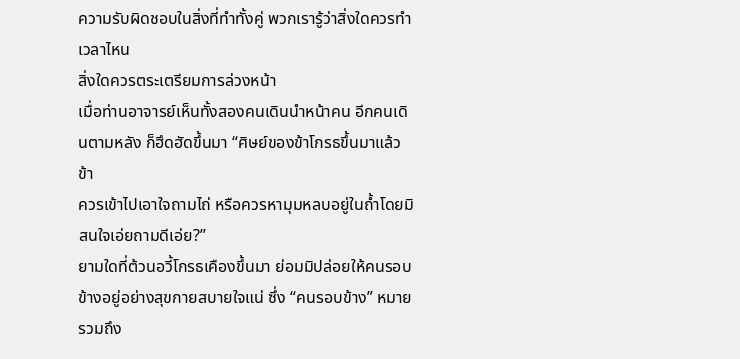ความรับผิดชอบในสิ่งที่ทำทั้งคู่ พวกเรารู้ว่าสิ่งใดควรทำเวลาไหน
สิ่งใดควรตระเตรียมการล่วงหน้า
เมื่อท่านอาจารย์เห็นทั้งสองคนเดินนำหน้าคน อีกคนเดินตามหลัง ก็ฮึดฮัดขึ้นมา “ศิษย์ของข้าโกรธขึ้นมาแล้ว ข้า
ควรเข้าไปเอาใจถามไถ่ หรือควรหามุมหลบอยู่ในถํ้าโดยมิสนใจเอ่ยถามดีเอ่ย?”
ยามใดที่ต้วนอวี้โกรธเคืองขึ้นมา ย่อมมิปล่อยให้คนรอบข้างอยู่อย่างสุขกายสบายใจแน่ ซึ่ง “คนรอบข้าง” หมาย
รวมถึง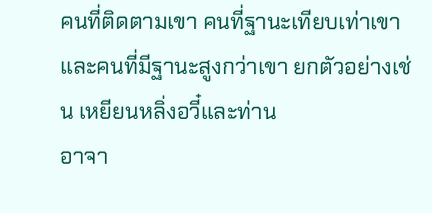คนที่ติดตามเขา คนที่ฐานะเทียบเท่าเขา และคนที่มีฐานะสูงกว่าเขา ยกตัวอย่างเช่น เหยียนหลิ่งอวี๋และท่าน
อาจา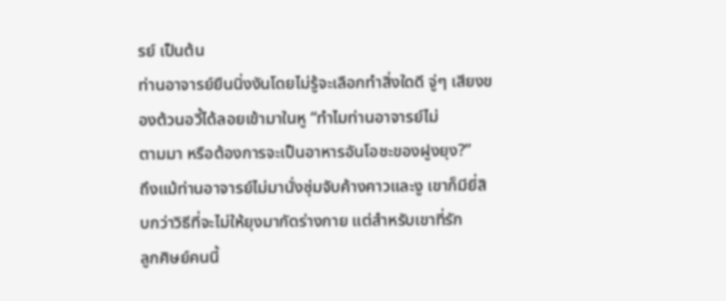รย์ เป็นต้น
ท่านอาจารย์ยืนนิ่งงันโดยไม่รู้จะเลือกทำสิ่งใดดี จู่ๆ เสียงของต้วนอวี้ได้ลอยเข้ามาในหู “ทำไมท่านอาจารย์ไม่
ตามมา หรือต้องการจะเป็นอาหารอันโอชะของฝูงยุง?”
ถึงแม้ท่านอาจารย์ไม่มานั่งซุ่มจับค้างคาวและงู เขาก็มียี่สิบกว่าวิธีที่จะไม่ให้ยุงมากัดร่างกาย แต่สำหรับเขาที่รัก
ลูกศิษย์คนนี้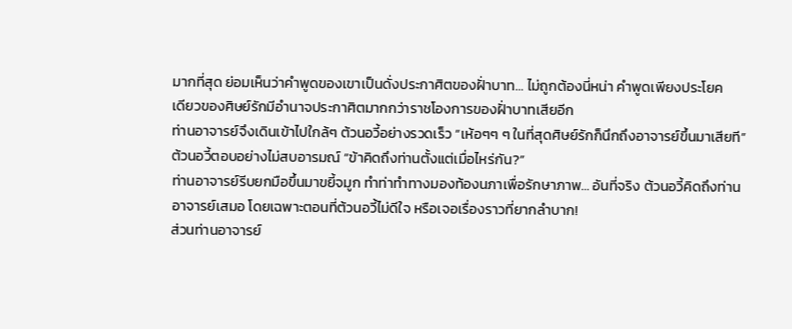มากที่สุด ย่อมเห็นว่าคำพูดของเขาเป็นดั่งประกาศิตของฝั่าบาท… ไม่ถูกต้องนี่หน่า คำพูดเพียงประโยค
เดียวของศิษย์รักมีอำนาจประกาศิตมากกว่าราชโองการของฝั่าบาทเสียอีก
ท่านอาจารย์จึงเดินเข้าไปใกล้ๆ ต้วนอวี้อย่างรวดเร็ว “เห้อๆๆ ๆ ในที่สุดศิษย์รักก็นึกถึงอาจารย์ขึ้นมาเสียที”
ต้วนอวี้ตอบอย่างไม่สบอารมณ์ “ข้าคิดถึงท่านตั้งแต่เมื่อไหร่กัน?”
ท่านอาจารย์รีบยกมือขึ้นมาขยี้จมูก ทำท่าทำทางมองท้องนภาเพื่อรักษาภาพ… อันที่จริง ต้วนอวี้คิดถึงท่าน
อาจารย์เสมอ โดยเฉพาะตอนที่ต้วนอวี้ไม่ดีใจ หรือเจอเรื่องราวที่ยากลำบาก!
ส่วนท่านอาจารย์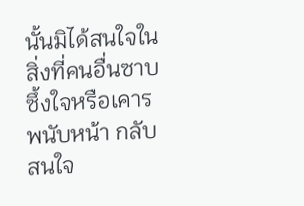นั้นมิได้สนใจในสิ่งที่คนอื่นซาบซึ้งใจหรือเคารพนับหน้า กลับสนใจ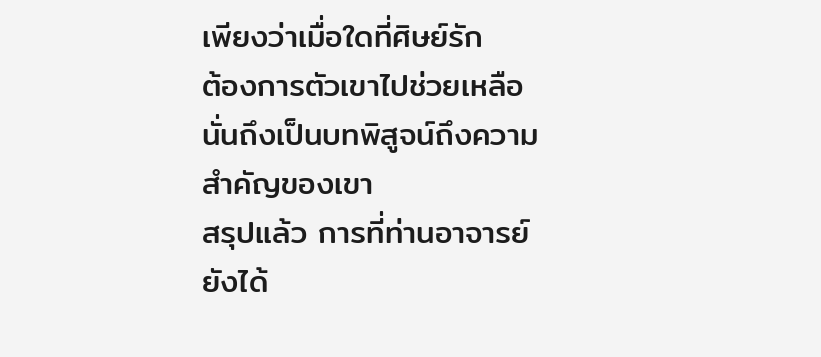เพียงว่าเมื่อใดที่ศิษย์รัก
ต้องการตัวเขาไปช่วยเหลือ นั่นถึงเป็นบทพิสูจน์ถึงความสำคัญของเขา
สรุปแล้ว การที่ท่านอาจารย์ยังได้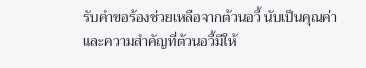รับคำขอร้องช่วยเหลือจากต้วนอวี้ นับเป็นคุณค่าและความสำคัญที่ต้วนอวี้มีให้